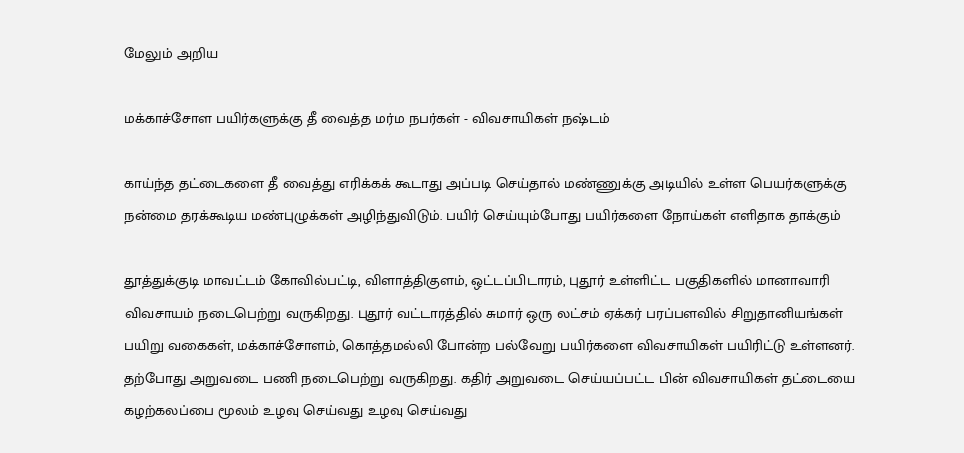மேலும் அறிய

மக்காச்சோள பயிர்களுக்கு தீ வைத்த மர்ம நபர்கள் - விவசாயிகள் நஷ்டம்

காய்ந்த தட்டைகளை தீ வைத்து எரிக்கக் கூடாது அப்படி செய்தால் மண்ணுக்கு அடியில் உள்ள பெயர்களுக்கு நன்மை தரக்கூடிய மண்புழுக்கள் அழிந்துவிடும். பயிர் செய்யும்போது பயிர்களை நோய்கள் எளிதாக தாக்கும்

தூத்துக்குடி மாவட்டம் கோவில்பட்டி, விளாத்திகுளம், ஒட்டப்பிடாரம், புதூர் உள்ளிட்ட பகுதிகளில் மானாவாரி விவசாயம் நடைபெற்று வருகிறது. புதூர் வட்டாரத்தில் சுமார் ஒரு லட்சம் ஏக்கர் பரப்பளவில் சிறுதானியங்கள் பயிறு வகைகள், மக்காச்சோளம், கொத்தமல்லி போன்ற பல்வேறு பயிர்களை விவசாயிகள் பயிரிட்டு உள்ளனர். தற்போது அறுவடை பணி நடைபெற்று வருகிறது. கதிர் அறுவடை செய்யப்பட்ட பின் விவசாயிகள் தட்டையை கழற்கலப்பை மூலம் உழவு செய்வது உழவு செய்வது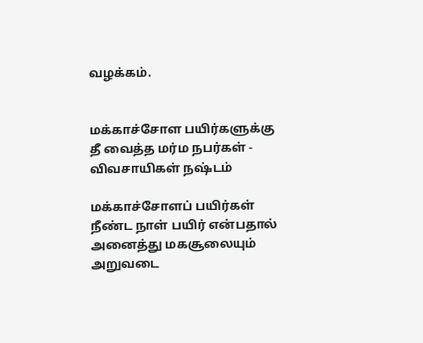வழக்கம்.


மக்காச்சோள பயிர்களுக்கு தீ வைத்த மர்ம நபர்கள் - விவசாயிகள் நஷ்டம்

மக்காச்சோளப் பயிர்கள் நீண்ட நாள் பயிர் என்பதால் அனைத்து மகசூலையும் அறுவடை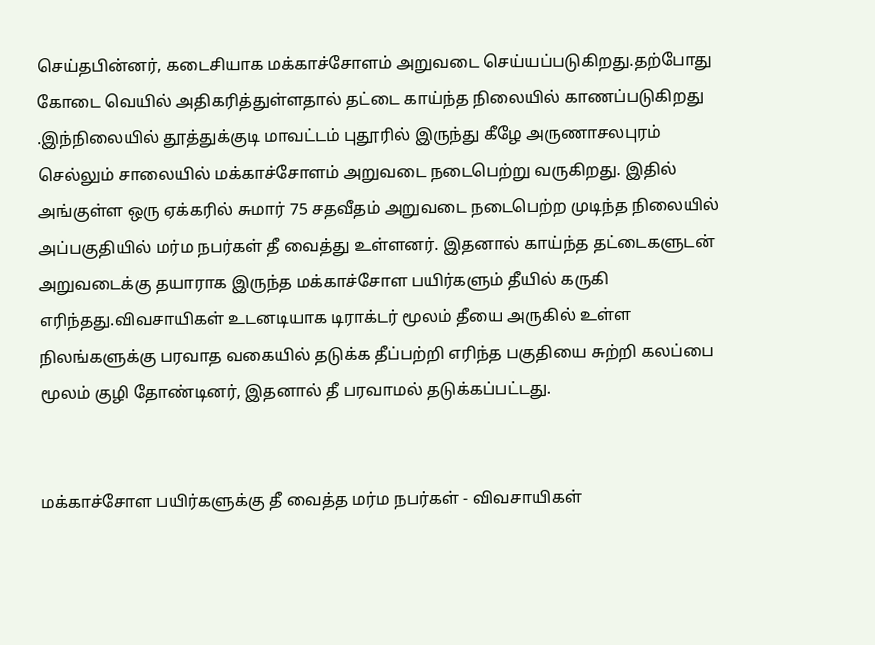செய்தபின்னர், கடைசியாக மக்காச்சோளம் அறுவடை செய்யப்படுகிறது.தற்போது கோடை வெயில் அதிகரித்துள்ளதால் தட்டை காய்ந்த நிலையில் காணப்படுகிறது .இந்நிலையில் தூத்துக்குடி மாவட்டம் புதூரில் இருந்து கீழே அருணாசலபுரம் செல்லும் சாலையில் மக்காச்சோளம் அறுவடை நடைபெற்று வருகிறது. இதில் அங்குள்ள ஒரு ஏக்கரில் சுமார் 75 சதவீதம் அறுவடை நடைபெற்ற முடிந்த நிலையில் அப்பகுதியில் மர்ம நபர்கள் தீ வைத்து உள்ளனர். இதனால் காய்ந்த தட்டைகளுடன் அறுவடைக்கு தயாராக இருந்த மக்காச்சோள பயிர்களும் தீயில் கருகி எரிந்தது.விவசாயிகள் உடனடியாக டிராக்டர் மூலம் தீயை அருகில் உள்ள நிலங்களுக்கு பரவாத வகையில் தடுக்க தீப்பற்றி எரிந்த பகுதியை சுற்றி கலப்பை மூலம் குழி தோண்டினர், இதனால் தீ பரவாமல் தடுக்கப்பட்டது.


மக்காச்சோள பயிர்களுக்கு தீ வைத்த மர்ம நபர்கள் - விவசாயிகள்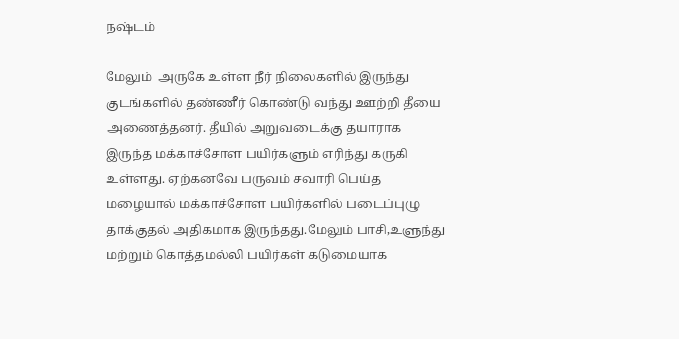நஷ்டம்

மேலும்  அருகே உள்ள நீர் நிலைகளில் இருந்து குடங்களில் தண்ணீர் கொண்டு வந்து ஊற்றி தீயை அணைத்தனர். தீயில் அறுவடைக்கு தயாராக இருந்த மக்காச்சோள பயிர்களும் எரிந்து கருகி உள்ளது. ஏற்கனவே பருவம் சவாரி பெய்த மழையால் மக்காச்சோள பயிர்களில் படைப்புழு தாக்குதல் அதிகமாக இருந்தது.மேலும் பாசி,உளுந்து மற்றும் கொத்தமல்லி பயிர்கள் கடுமையாக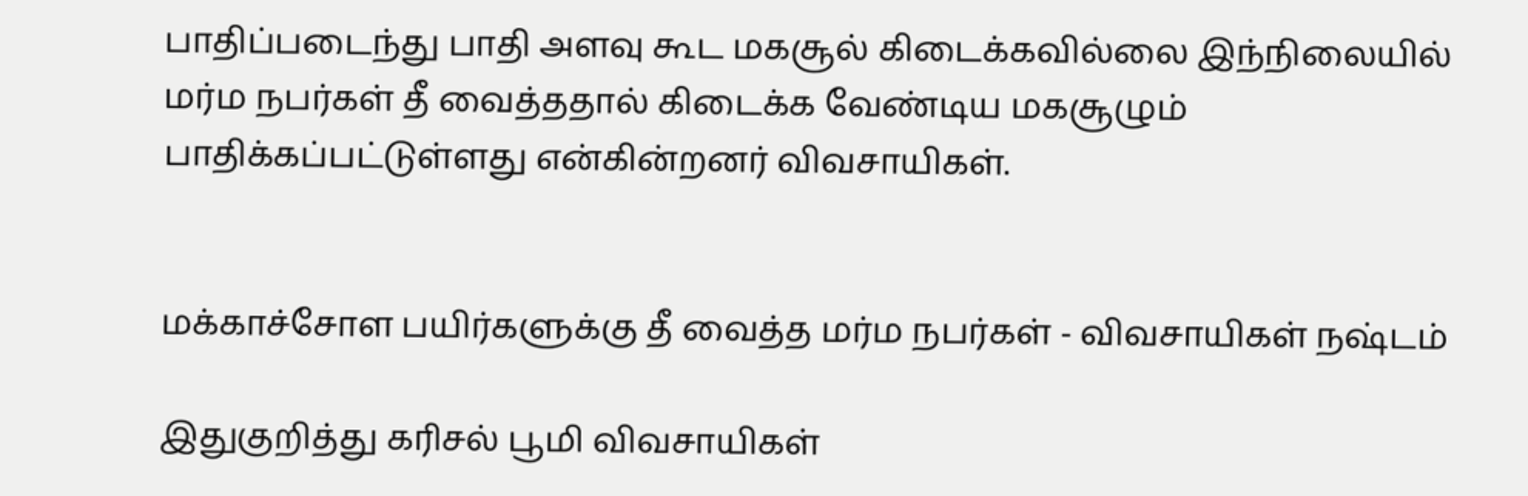பாதிப்படைந்து பாதி அளவு கூட மகசூல் கிடைக்கவில்லை இந்நிலையில் மர்ம நபர்கள் தீ வைத்ததால் கிடைக்க வேண்டிய மகசூழும் பாதிக்கப்பட்டுள்ளது என்கின்றனர் விவசாயிகள்.


மக்காச்சோள பயிர்களுக்கு தீ வைத்த மர்ம நபர்கள் - விவசாயிகள் நஷ்டம்

இதுகுறித்து கரிசல் பூமி விவசாயிகள்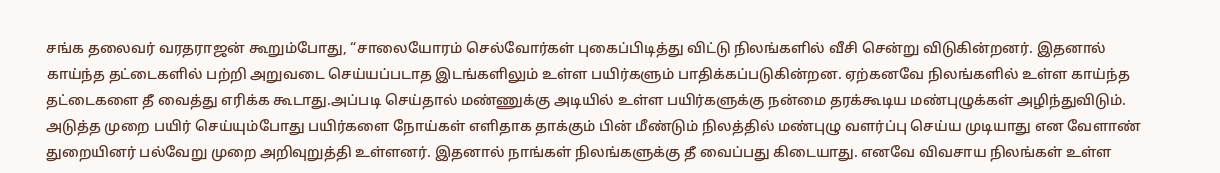சங்க தலைவர் வரதராஜன் கூறும்போது, “சாலையோரம் செல்வோர்கள் புகைப்பிடித்து விட்டு நிலங்களில் வீசி சென்று விடுகின்றனர். இதனால் காய்ந்த தட்டைகளில் பற்றி அறுவடை செய்யப்படாத இடங்களிலும் உள்ள பயிர்களும் பாதிக்கப்படுகின்றன. ஏற்கனவே நிலங்களில் உள்ள காய்ந்த தட்டைகளை தீ வைத்து எரிக்க கூடாது.அப்படி செய்தால் மண்ணுக்கு அடியில் உள்ள பயிர்களுக்கு நன்மை தரக்கூடிய மண்புழுக்கள் அழிந்துவிடும். அடுத்த முறை பயிர் செய்யும்போது பயிர்களை நோய்கள் எளிதாக தாக்கும் பின் மீண்டும் நிலத்தில் மண்புழு வளர்ப்பு செய்ய முடியாது என வேளாண் துறையினர் பல்வேறு முறை அறிவுறுத்தி உள்ளனர். இதனால் நாங்கள் நிலங்களுக்கு தீ வைப்பது கிடையாது. எனவே விவசாய நிலங்கள் உள்ள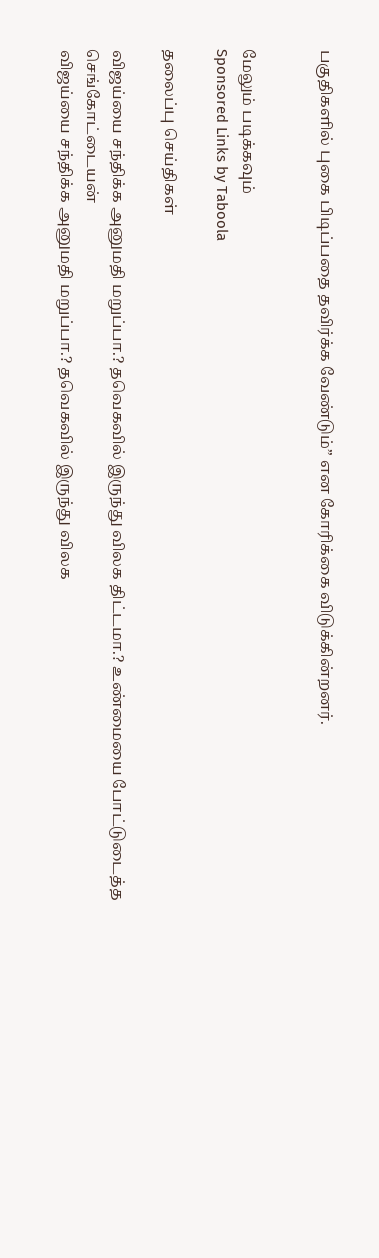பகுதிகளில் புகை பிடிப்பதை தவிர்க்க வேண்டும்” என கோரிக்கை விடுக்கின்றனர்.


மேலும் படிக்கவும்
Sponsored Links by Taboola

தலைப்பு செய்திகள்

விஜய்யை சந்திக்க அனுமதி மறுப்பா.? தவெகவில் இருந்து விலக திட்டமா.? உண்மையை போட்டுடைத்த செங்கோட்டையன்
விஜய்யை சந்திக்க அனுமதி மறுப்பா.? தவெகவில் இருந்து விலக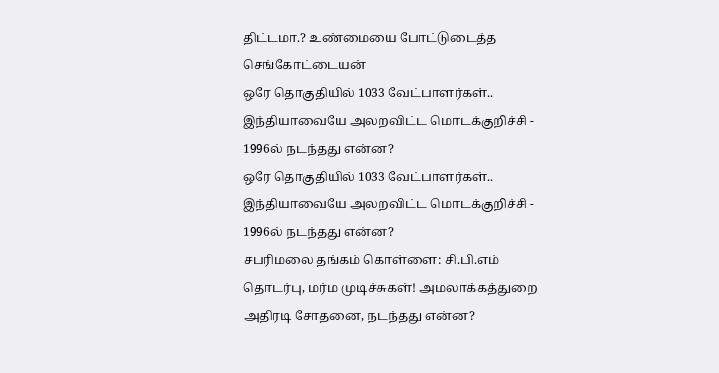திட்டமா.? உண்மையை போட்டுடைத்த செங்கோட்டையன்
ஒரே தொகுதியில் 1033 வேட்பாளர்கள்.. இந்தியாவையே அலறவிட்ட மொடக்குறிச்சி - 1996ல் நடந்தது என்ன?
ஒரே தொகுதியில் 1033 வேட்பாளர்கள்.. இந்தியாவையே அலறவிட்ட மொடக்குறிச்சி - 1996ல் நடந்தது என்ன?
சபரிமலை தங்கம் கொள்ளை: சி.பி.எம் தொடர்பு, மர்ம முடிச்சுகள்! அமலாக்கத்துறை அதிரடி சோதனை, நடந்தது என்ன?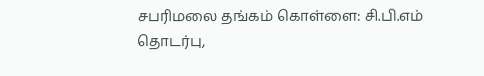சபரிமலை தங்கம் கொள்ளை: சி.பி.எம் தொடர்பு,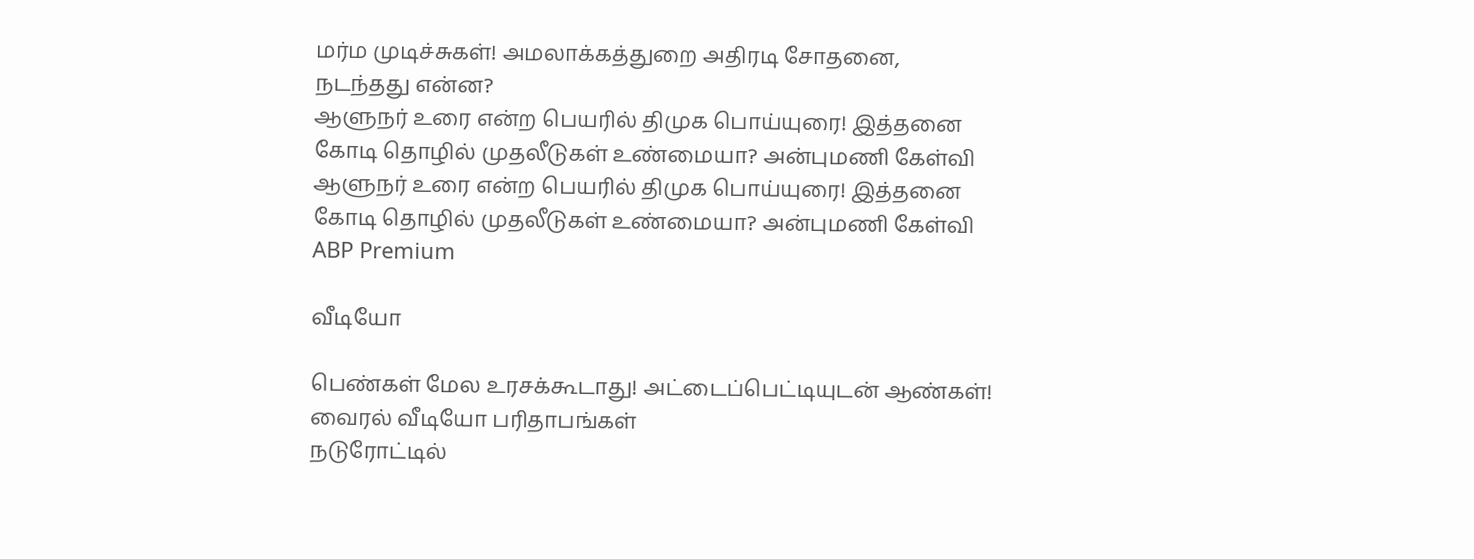மர்ம முடிச்சுகள்! அமலாக்கத்துறை அதிரடி சோதனை, நடந்தது என்ன?
ஆளுநர் உரை என்ற பெயரில் திமுக பொய்யுரை! இத்தனை கோடி தொழில் முதலீடுகள் உண்மையா? அன்புமணி கேள்வி
ஆளுநர் உரை என்ற பெயரில் திமுக பொய்யுரை! இத்தனை கோடி தொழில் முதலீடுகள் உண்மையா? அன்புமணி கேள்வி
ABP Premium

வீடியோ

பெண்கள் மேல உரசக்கூடாது! அட்டைப்பெட்டியுடன் ஆண்கள்! வைரல் வீடியோ பரிதாபங்கள்
நடுரோட்டில்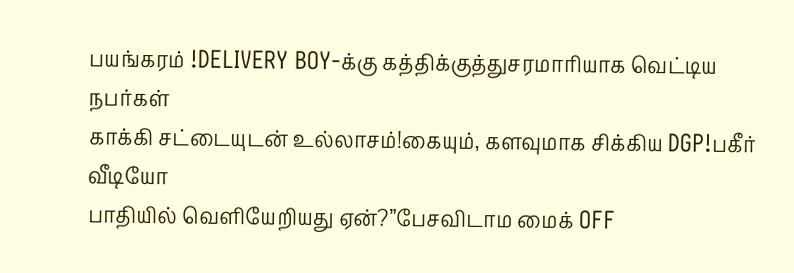பயங்கரம் !DELIVERY BOY-க்கு கத்திக்குத்துசரமாரியாக வெட்டிய நபர்கள்
காக்கி சட்டையுடன் உல்லாசம்!கையும், களவுமாக சிக்கிய DGP!பகீர் வீடியோ
பாதியில் வெளியேறியது ஏன்?”பேசவிடாம மைக் OFF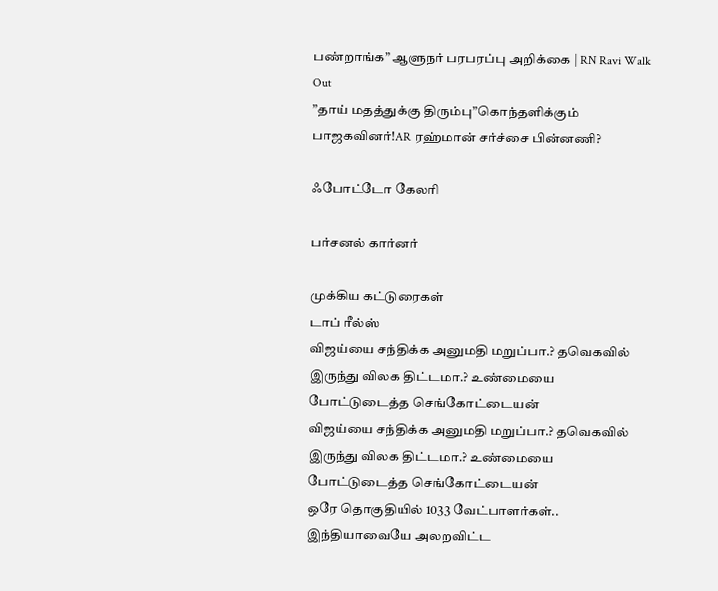பண்றாங்க” ஆளுநர் பரபரப்பு அறிக்கை | RN Ravi Walk Out
”தாய் மதத்துக்கு திரும்பு”கொந்தளிக்கும் பாஜகவினர்!AR ரஹ்மான் சர்ச்சை பின்னணி?

ஃபோட்டோ கேலரி

பர்சனல் கார்னர்

முக்கிய கட்டுரைகள்
டாப் ரீல்ஸ்
விஜய்யை சந்திக்க அனுமதி மறுப்பா.? தவெகவில் இருந்து விலக திட்டமா.? உண்மையை போட்டுடைத்த செங்கோட்டையன்
விஜய்யை சந்திக்க அனுமதி மறுப்பா.? தவெகவில் இருந்து விலக திட்டமா.? உண்மையை போட்டுடைத்த செங்கோட்டையன்
ஒரே தொகுதியில் 1033 வேட்பாளர்கள்.. இந்தியாவையே அலறவிட்ட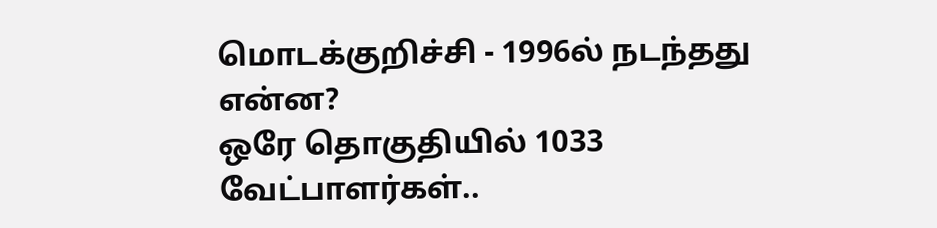மொடக்குறிச்சி - 1996ல் நடந்தது என்ன?
ஒரே தொகுதியில் 1033 வேட்பாளர்கள்..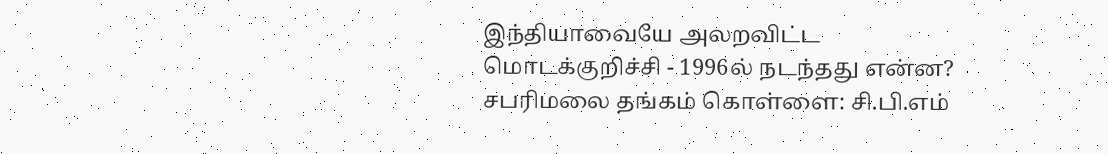இந்தியாவையே அலறவிட்ட மொடக்குறிச்சி - 1996ல் நடந்தது என்ன?
சபரிமலை தங்கம் கொள்ளை: சி.பி.எம்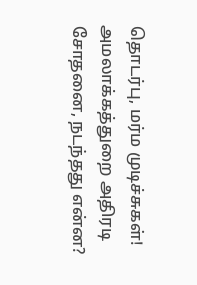தொடர்பு, மர்ம முடிச்சுகள்! அமலாக்கத்துறை அதிரடி சோதனை, நடந்தது என்ன?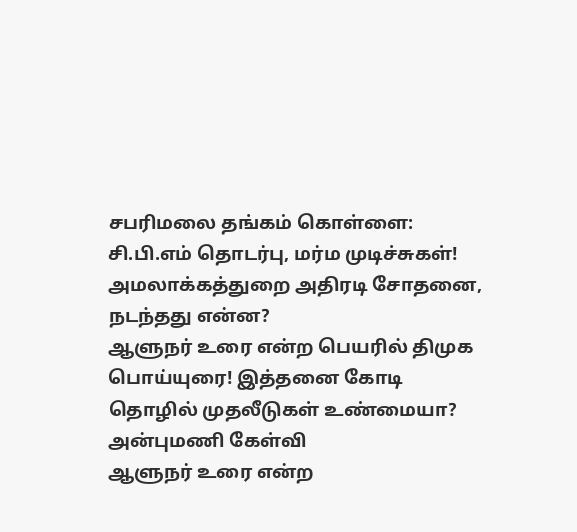சபரிமலை தங்கம் கொள்ளை: சி.பி.எம் தொடர்பு, மர்ம முடிச்சுகள்! அமலாக்கத்துறை அதிரடி சோதனை, நடந்தது என்ன?
ஆளுநர் உரை என்ற பெயரில் திமுக பொய்யுரை! இத்தனை கோடி தொழில் முதலீடுகள் உண்மையா? அன்புமணி கேள்வி
ஆளுநர் உரை என்ற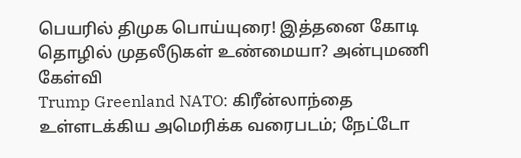பெயரில் திமுக பொய்யுரை! இத்தனை கோடி தொழில் முதலீடுகள் உண்மையா? அன்புமணி கேள்வி
Trump Greenland NATO: கிரீன்லாந்தை உள்ளடக்கிய அமெரிக்க வரைபடம்; நேட்டோ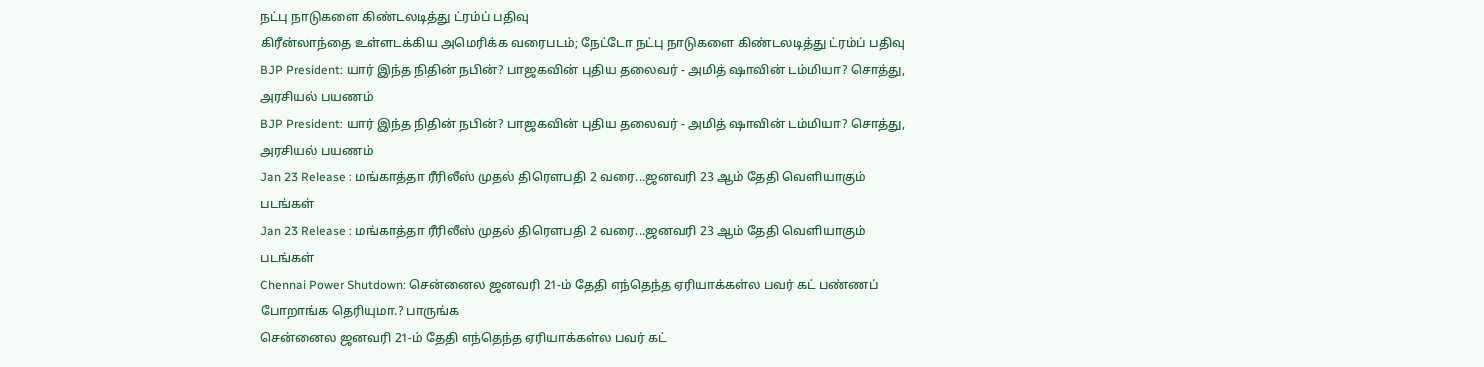நட்பு நாடுகளை கிண்டலடித்து ட்ரம்ப் பதிவு
கிரீன்லாந்தை உள்ளடக்கிய அமெரிக்க வரைபடம்; நேட்டோ நட்பு நாடுகளை கிண்டலடித்து ட்ரம்ப் பதிவு
BJP President: யார் இந்த நிதின் நபின்? பாஜகவின் புதிய தலைவர் - அமித் ஷாவின் டம்மியா? சொத்து, அரசியல் பயணம்
BJP President: யார் இந்த நிதின் நபின்? பாஜகவின் புதிய தலைவர் - அமித் ஷாவின் டம்மியா? சொத்து, அரசியல் பயணம்
Jan 23 Release : மங்காத்தா ரீரிலீஸ் முதல் திரெளபதி 2 வரை...ஜனவரி 23 ஆம் தேதி வெளியாகும் படங்கள்
Jan 23 Release : மங்காத்தா ரீரிலீஸ் முதல் திரெளபதி 2 வரை...ஜனவரி 23 ஆம் தேதி வெளியாகும் படங்கள்
Chennai Power Shutdown: சென்னைல ஜனவரி 21-ம் தேதி எந்தெந்த ஏரியாக்கள்ல பவர் கட் பண்ணப் போறாங்க தெரியுமா.? பாருங்க
சென்னைல ஜனவரி 21-ம் தேதி எந்தெந்த ஏரியாக்கள்ல பவர் கட்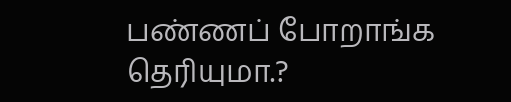பண்ணப் போறாங்க தெரியுமா.?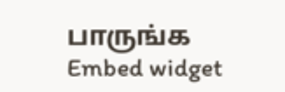பாருங்க
Embed widget